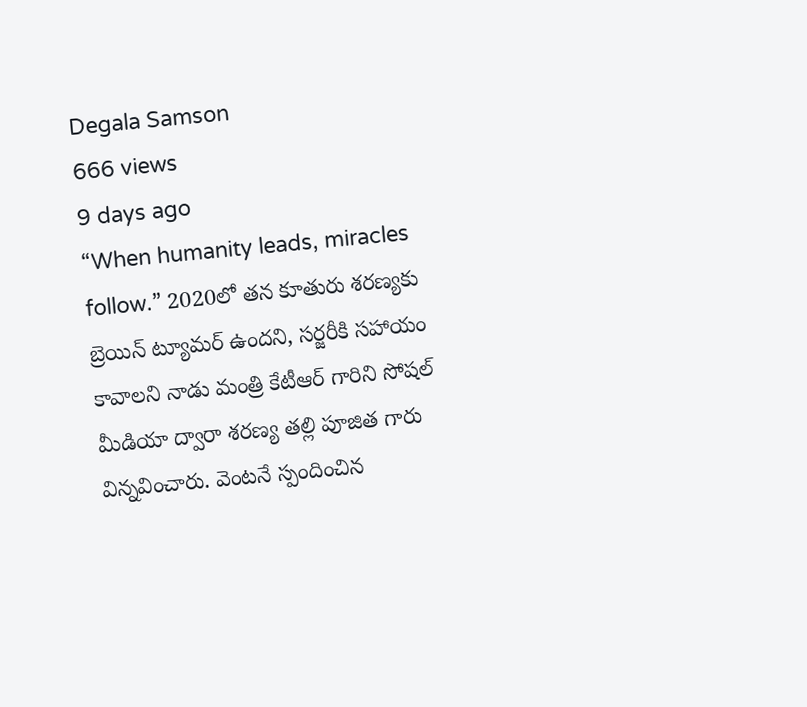Degala Samson
666 views
9 days ago
“When humanity leads, miracles follow.” 2020లో తన కూతురు శరణ్యకు బ్రెయిన్ ట్యూమర్ ఉందని, సర్జరీకి సహాయం కావాలని నాడు మంత్రి కేటీఆర్ గారిని సోషల్ మీడియా ద్వారా శరణ్య తల్లి పూజిత గారు విన్నవించారు. వెంటనే స్పందించిన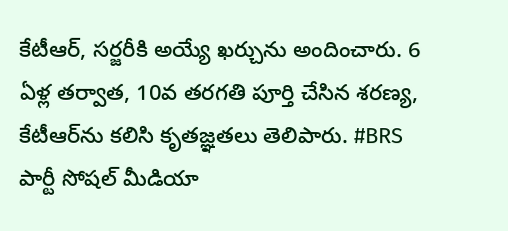కేటీఆర్, సర్జరీకి అయ్యే ఖర్చును అందించారు. 6 ఏళ్ల తర్వాత, 10వ తరగతి పూర్తి చేసిన శరణ్య, కేటీఆర్‌ను కలిసి కృతజ్ఞతలు తెలిపారు. #BRS పార్టీ సోషల్ మీడియా